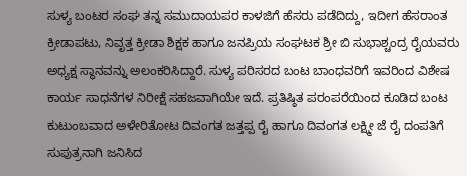ಸುಳ್ಯ ಬಂಟರ ಸಂಘ ತನ್ನ ಸಮುದಾಯಪರ ಕಾಳಜಿಗೆ ಹೆಸರು ಪಡೆದಿದ್ದು, ಇದೀಗ ಹೆಸರಾಂತ ಕ್ರೀಡಾಪಟು, ನಿವೃತ್ತ ಕ್ರೀಡಾ ಶಿಕ್ಷಕ ಹಾಗೂ ಜನಪ್ರಿಯ ಸಂಘಟಕ ಶ್ರೀ ಬಿ ಸುಭಾಶ್ಚಂದ್ರ ರೈಯವರು ಅಧ್ಯಕ್ಷ ಸ್ಥಾನವನ್ನು ಅಲಂಕರಿಸಿದ್ದಾರೆ. ಸುಳ್ಯ ಪರಿಸರದ ಬಂಟ ಬಾಂಧವರಿಗೆ ಇವರಿಂದ ವಿಶೇಷ ಕಾರ್ಯ ಸಾಧನೆಗಳ ನಿರೀಕ್ಷೆ ಸಹಜವಾಗಿಯೇ ಇದೆ. ಪ್ರತಿಷ್ಠಿತ ಪರಂಪರೆಯಿಂದ ಕೂಡಿದ ಬಂಟ ಕುಟುಂಬವಾದ ಅಳೇರಿತೋಟ ದಿವಂಗತ ಜತ್ತಪ್ಪ ರೈ ಹಾಗೂ ದಿವಂಗತ ಲಕ್ಷ್ಮೀ ಜೆ ರೈ ದಂಪತಿಗೆ ಸುಪುತ್ರನಾಗಿ ಜನಿಸಿದ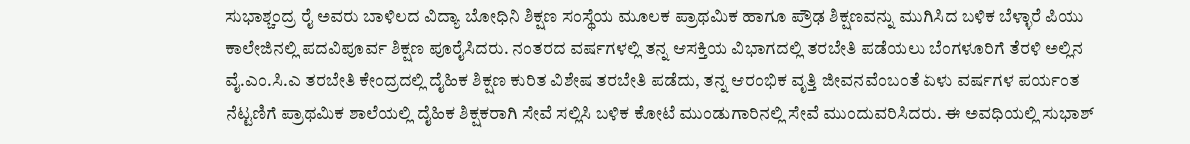ಸುಭಾಶ್ಚಂದ್ರ ರೈ ಅವರು ಬಾಳಿಲದ ವಿದ್ಯಾ ಬೋಧಿನಿ ಶಿಕ್ಷಣ ಸಂಸ್ಥೆಯ ಮೂಲಕ ಪ್ರಾಥಮಿಕ ಹಾಗೂ ಪ್ರೌಢ ಶಿಕ್ಷಣವನ್ನು ಮುಗಿಸಿದ ಬಳಿಕ ಬೆಳ್ಳಾರೆ ಪಿಯು ಕಾಲೇಜಿನಲ್ಲಿ ಪದವಿಪೂರ್ವ ಶಿಕ್ಷಣ ಪೂರೈಸಿದರು. ನಂತರದ ವರ್ಷಗಳಲ್ಲಿ ತನ್ನ ಆಸಕ್ತಿಯ ವಿಭಾಗದಲ್ಲಿ ತರಬೇತಿ ಪಡೆಯಲು ಬೆಂಗಳೂರಿಗೆ ತೆರಳಿ ಅಲ್ಲಿನ ವೈ.ಎಂ.ಸಿ.ಎ ತರಬೇತಿ ಕೇಂದ್ರದಲ್ಲಿ ದೈಹಿಕ ಶಿಕ್ಷಣ ಕುರಿತ ವಿಶೇಷ ತರಬೇತಿ ಪಡೆದು, ತನ್ನ ಆರಂಭಿಕ ವೃತ್ತಿ ಜೀವನವೆಂಬಂತೆ ಏಳು ವರ್ಷಗಳ ಪರ್ಯಂತ ನೆಟ್ಟಣಿಗೆ ಪ್ರಾಥಮಿಕ ಶಾಲೆಯಲ್ಲಿ ದೈಹಿಕ ಶಿಕ್ಷಕರಾಗಿ ಸೇವೆ ಸಲ್ಲಿಸಿ ಬಳಿಕ ಕೋಟೆ ಮುಂಡುಗಾರಿನಲ್ಲಿ ಸೇವೆ ಮುಂದುವರಿಸಿದರು. ಈ ಅವಧಿಯಲ್ಲಿ ಸುಭಾಶ್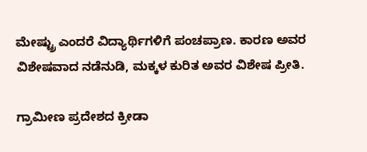ಮೇಷ್ಟ್ರು ಎಂದರೆ ವಿದ್ಯಾರ್ಥಿಗಳಿಗೆ ಪಂಚಪ್ರಾಣ. ಕಾರಣ ಅವರ ವಿಶೇಷವಾದ ನಡೆನುಡಿ, ಮಕ್ಕಳ ಕುರಿತ ಅವರ ವಿಶೇಷ ಪ್ರೀತಿ.

ಗ್ರಾಮೀಣ ಪ್ರದೇಶದ ಕ್ರೀಡಾ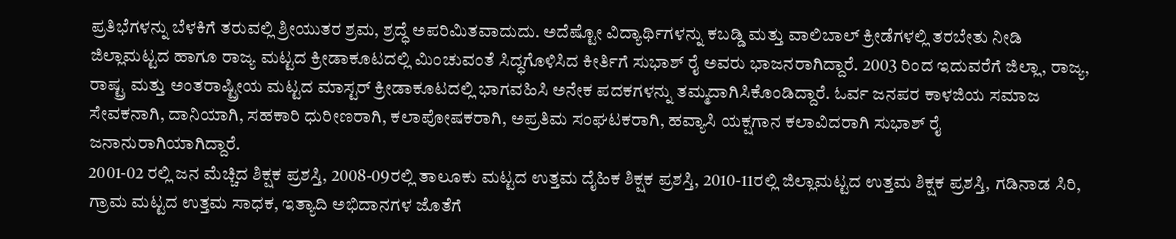ಪ್ರತಿಭೆಗಳನ್ನು ಬೆಳಕಿಗೆ ತರುವಲ್ಲಿ ಶ್ರೀಯುತರ ಶ್ರಮ, ಶ್ರದ್ಧೆ ಅಪರಿಮಿತವಾದುದು. ಅದೆಷ್ಟೋ ವಿದ್ಯಾರ್ಥಿಗಳನ್ನು ಕಬಡ್ಡಿ ಮತ್ತು ವಾಲಿಬಾಲ್ ಕ್ರೀಡೆಗಳಲ್ಲಿ ತರಬೇತು ನೀಡಿ ಜಿಲ್ಲಾಮಟ್ಟದ ಹಾಗೂ ರಾಜ್ಯ ಮಟ್ಟದ ಕ್ರೀಡಾಕೂಟದಲ್ಲಿ ಮಿಂಚುವಂತೆ ಸಿದ್ಧಗೊಳಿಸಿದ ಕೀರ್ತಿಗೆ ಸುಭಾಶ್ ರೈ ಅವರು ಭಾಜನರಾಗಿದ್ದಾರೆ. 2003 ರಿಂದ ಇದುವರೆಗೆ ಜಿಲ್ಲಾ, ರಾಜ್ಯ, ರಾಷ್ಟ್ರ ಮತ್ತು ಅಂತರಾಷ್ಟ್ರೀಯ ಮಟ್ಟದ ಮಾಸ್ಟರ್ ಕ್ರೀಡಾಕೂಟದಲ್ಲಿ ಭಾಗವಹಿಸಿ ಅನೇಕ ಪದಕಗಳನ್ನು ತಮ್ಮದಾಗಿಸಿಕೊಂಡಿದ್ದಾರೆ. ಓರ್ವ ಜನಪರ ಕಾಳಜಿಯ ಸಮಾಜ ಸೇವಕನಾಗಿ, ದಾನಿಯಾಗಿ, ಸಹಕಾರಿ ಧುರೀಣರಾಗಿ, ಕಲಾಪೋಷಕರಾಗಿ, ಅಪ್ರತಿಮ ಸಂಘಟಕರಾಗಿ, ಹವ್ಯಾಸಿ ಯಕ್ಷಗಾನ ಕಲಾವಿದರಾಗಿ ಸುಭಾಶ್ ರೈ ಜನಾನುರಾಗಿಯಾಗಿದ್ದಾರೆ.
2001-02 ರಲ್ಲಿ ಜನ ಮೆಚ್ಚಿದ ಶಿಕ್ಷಕ ಪ್ರಶಸ್ತಿ, 2008-09ರಲ್ಲಿ ತಾಲೂಕು ಮಟ್ಟದ ಉತ್ತಮ ದೈಹಿಕ ಶಿಕ್ಷಕ ಪ್ರಶಸ್ತಿ, 2010-11ರಲ್ಲಿ ಜಿಲ್ಲಾಮಟ್ಟದ ಉತ್ತಮ ಶಿಕ್ಷಕ ಪ್ರಶಸ್ತಿ, ಗಡಿನಾಡ ಸಿರಿ, ಗ್ರಾಮ ಮಟ್ಟದ ಉತ್ತಮ ಸಾಧಕ, ಇತ್ಯಾದಿ ಅಭಿದಾನಗಳ ಜೊತೆಗೆ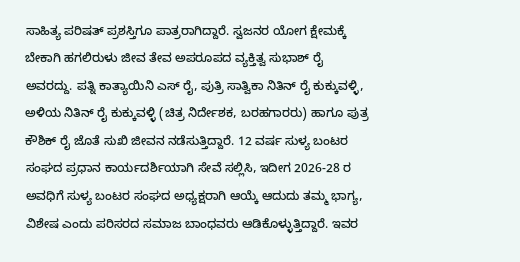ಸಾಹಿತ್ಯ ಪರಿಷತ್ ಪ್ರಶಸ್ತಿಗೂ ಪಾತ್ರರಾಗಿದ್ದಾರೆ. ಸ್ವಜನರ ಯೋಗ ಕ್ಷೇಮಕ್ಕೆ ಬೇಕಾಗಿ ಹಗಲಿರುಳು ಜೀವ ತೇವ ಅಪರೂಪದ ವ್ಯಕ್ತಿತ್ವ ಸುಭಾಶ್ ರೈ ಅವರದ್ದು. ಪತ್ನಿ ಕಾತ್ಯಾಯಿನಿ ಎಸ್ ರೈ, ಪುತ್ರಿ ಸಾತ್ವಿಕಾ ನಿತಿನ್ ರೈ ಕುಕ್ಕುವಳ್ಳಿ, ಅಳಿಯ ನಿತಿನ್ ರೈ ಕುಕ್ಕುವಳ್ಳಿ (ಚಿತ್ರ ನಿರ್ದೇಶಕ, ಬರಹಗಾರರು) ಹಾಗೂ ಪುತ್ರ ಕೌಶಿಕ್ ರೈ ಜೊತೆ ಸುಖಿ ಜೀವನ ನಡೆಸುತ್ತಿದ್ದಾರೆ. 12 ವರ್ಷ ಸುಳ್ಯ ಬಂಟರ ಸಂಘದ ಪ್ರಧಾನ ಕಾರ್ಯದರ್ಶಿಯಾಗಿ ಸೇವೆ ಸಲ್ಲಿಸಿ, ಇದೀಗ 2026-28 ರ ಅವಧಿಗೆ ಸುಳ್ಯ ಬಂಟರ ಸಂಘದ ಅಧ್ಯಕ್ಷರಾಗಿ ಆಯ್ಕೆ ಆದುದು ತಮ್ಮ ಭಾಗ್ಯ, ವಿಶೇಷ ಎಂದು ಪರಿಸರದ ಸಮಾಜ ಬಾಂಧವರು ಆಡಿಕೊಳ್ಳುತ್ತಿದ್ದಾರೆ. ಇವರ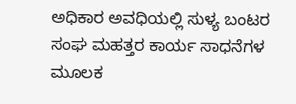ಅಧಿಕಾರ ಅವಧಿಯಲ್ಲಿ ಸುಳ್ಯ ಬಂಟರ ಸಂಘ ಮಹತ್ತರ ಕಾರ್ಯ ಸಾಧನೆಗಳ ಮೂಲಕ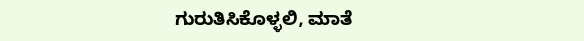ಗುರುತಿಸಿಕೊಳ್ಳಲಿ, ಮಾತೆ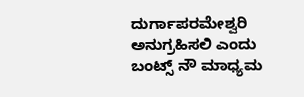ದುರ್ಗಾಪರಮೇಶ್ವರಿ ಅನುಗ್ರಹಿಸಲಿ ಎಂದು ಬಂಟ್ಸ್ ನೌ ಮಾಧ್ಯಮ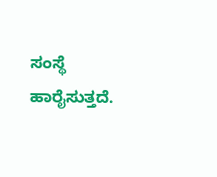ಸಂಸ್ಥೆ ಹಾರೈಸುತ್ತದೆ.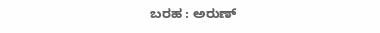ಬರಹ : ಅರುಣ್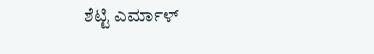ಶೆಟ್ಟಿ ಎರ್ಮಾಳ್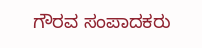ಗೌರವ ಸಂಪಾದಕರು